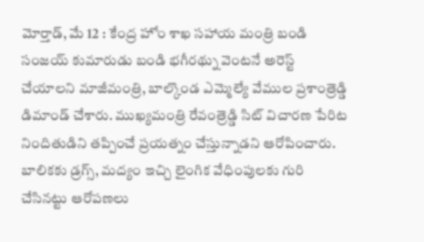మోర్తాడ్, మే 12 : కేంద్ర హోం శాఖ సహాయ మంత్రి బండి సంజయ్ కుమారుడు బండి భగీరథ్ను వెంటనే అరెస్ట్ చేయాలని మాజీమంత్రి, బాల్కొండ ఎమ్మెల్యే వేముల ప్రశాంత్రెడ్డి డిమాండ్ చేశారు. ముఖ్యమంత్రి రేవంత్రెడ్డి సిట్ విచారణ పేరిట నిందితుడిని తప్పించే ప్రయత్నం చేస్తున్నాడని ఆరోపించారు. బాలికకు డ్రగ్స్, మద్యం ఇచ్చి లైంగిక వేధింపులకు గురి చేసినట్టు ఆరోపణలు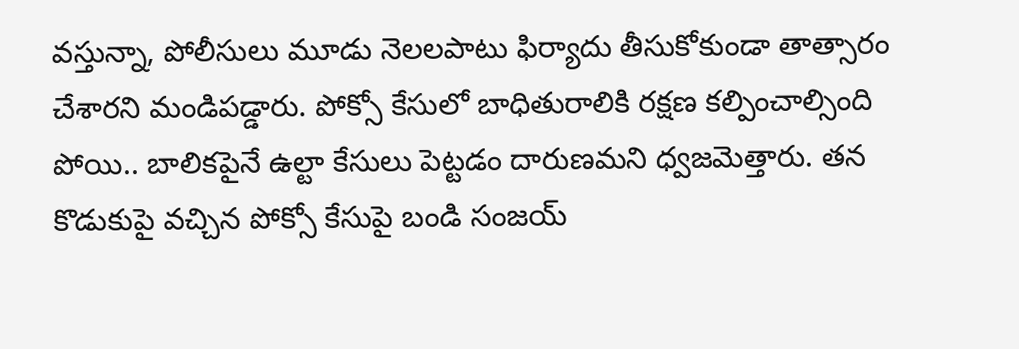వస్తున్నా, పోలీసులు మూడు నెలలపాటు ఫిర్యాదు తీసుకోకుండా తాత్సారం చేశారని మండిపడ్డారు. పోక్సో కేసులో బాధితురాలికి రక్షణ కల్పించాల్సింది పోయి.. బాలికపైనే ఉల్టా కేసులు పెట్టడం దారుణమని ధ్వజమెత్తారు. తన కొడుకుపై వచ్చిన పోక్సో కేసుపై బండి సంజయ్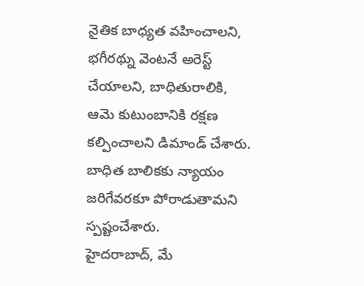నైతిక బాధ్యత వహించాలని, భగీరథ్ను వెంటనే అరెస్ట్ చేయాలని, బాధితురాలికి, ఆమె కుటుంబానికి రక్షణ కల్పించాలని డిమాండ్ చేశారు. బాధిత బాలికకు న్యాయం జరిగేవరకూ పోరాడుతామని స్పష్టంచేశారు.
హైదరాబాద్, మే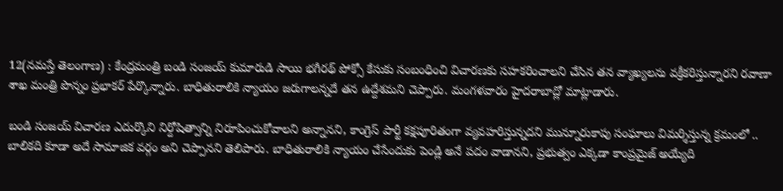12(నమస్తే తెలంగాణ) : కేంద్రమంత్రి బండి సంజయ్ కుమారుడి సాయి భగీరథ్ పోక్సో కేసుకు సంబంధించి విచారణకు సహకరించాలని చేసిన తన వ్యాఖ్యలను వక్రీకరిస్తున్నారని రవాణా శాఖ మంత్రి పొన్నం ప్రభాకర్ పేర్కొన్నారు. బాధితురాలికి న్యాయం జరుగాలన్నదే తన ఉద్దేశమని చెప్పారు. మంగళవారం హైదరాబాద్లో మాట్లాడారు.

బండి సంజయ్ విచారణ ఎదుర్కొని నిర్దోషిత్వాన్ని నిరూపించుకోవాలని అన్నానని, కాంగ్రెస్ పార్టీ కక్షపూరితంగా వ్యవహరిస్తున్నదని మున్నూరుకాపు సంఘాలు విమర్శిస్తున్న క్రమంలో .. బాలికది కూడా అదే సామాజిక వర్గం అని చెప్పానని తెలిపారు. బాధితురాలికి న్యాయం చేసేందుకు పెండ్లి అనే పదం వాడానని, ప్రభుత్వం ఎక్కడా కాంప్రమైజ్ అయ్యేది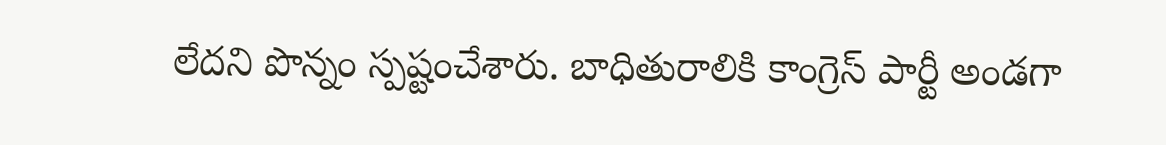లేదని పొన్నం స్పష్టంచేశారు. బాధితురాలికి కాంగ్రెస్ పార్టీ అండగా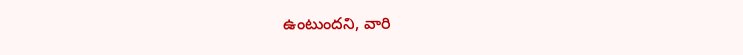ఉంటుందని, వారి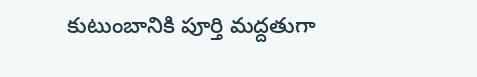కుటుంబానికి పూర్తి మద్దతుగా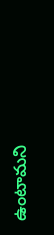ఉంటామని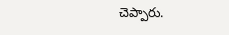చెప్పారు.